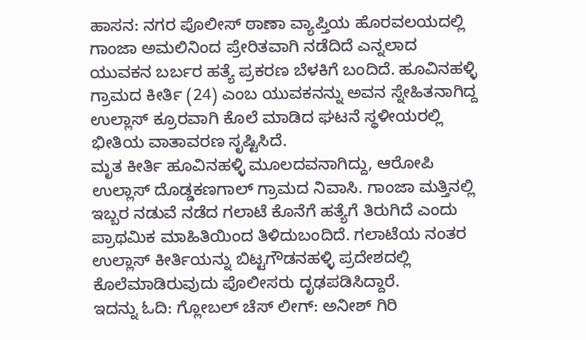ಹಾಸನ: ನಗರ ಪೊಲೀಸ್ ಠಾಣಾ ವ್ಯಾಪ್ತಿಯ ಹೊರವಲಯದಲ್ಲಿ ಗಾಂಜಾ ಅಮಲಿನಿಂದ ಪ್ರೇರಿತವಾಗಿ ನಡೆದಿದೆ ಎನ್ನಲಾದ ಯುವಕನ ಬರ್ಬರ ಹತ್ಯೆ ಪ್ರಕರಣ ಬೆಳಕಿಗೆ ಬಂದಿದೆ. ಹೂವಿನಹಳ್ಳಿ ಗ್ರಾಮದ ಕೀರ್ತಿ (24) ಎಂಬ ಯುವಕನನ್ನು ಅವನ ಸ್ನೇಹಿತನಾಗಿದ್ದ ಉಲ್ಲಾಸ್ ಕ್ರೂರವಾಗಿ ಕೊಲೆ ಮಾಡಿದ ಘಟನೆ ಸ್ಥಳೀಯರಲ್ಲಿ ಭೀತಿಯ ವಾತಾವರಣ ಸೃಷ್ಟಿಸಿದೆ.
ಮೃತ ಕೀರ್ತಿ ಹೂವಿನಹಳ್ಳಿ ಮೂಲದವನಾಗಿದ್ದು, ಆರೋಪಿ ಉಲ್ಲಾಸ್ ದೊಡ್ಡಕಣಗಾಲ್ ಗ್ರಾಮದ ನಿವಾಸಿ. ಗಾಂಜಾ ಮತ್ತಿನಲ್ಲಿ ಇಬ್ಬರ ನಡುವೆ ನಡೆದ ಗಲಾಟೆ ಕೊನೆಗೆ ಹತ್ಯೆಗೆ ತಿರುಗಿದೆ ಎಂದು ಪ್ರಾಥಮಿಕ ಮಾಹಿತಿಯಿಂದ ತಿಳಿದುಬಂದಿದೆ. ಗಲಾಟೆಯ ನಂತರ ಉಲ್ಲಾಸ್ ಕೀರ್ತಿಯನ್ನು ಬಿಟ್ಟಗೌಡನಹಳ್ಳಿ ಪ್ರದೇಶದಲ್ಲಿ ಕೊಲೆಮಾಡಿರುವುದು ಪೊಲೀಸರು ದೃಢಪಡಿಸಿದ್ದಾರೆ.
ಇದನ್ನು ಓದಿ: ಗ್ಲೋಬಲ್ ಚೆಸ್ ಲೀಗ್: ಅನೀಶ್ ಗಿರಿ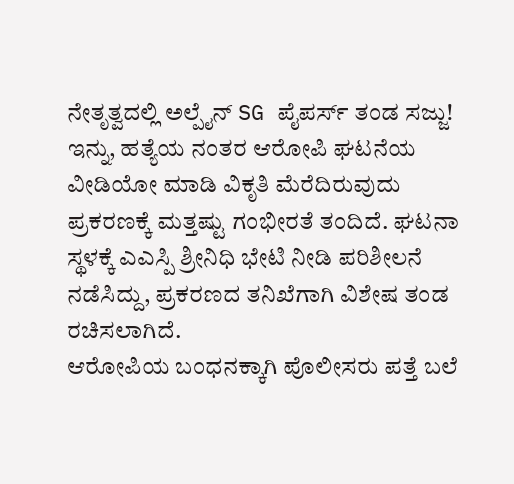ನೇತೃತ್ವದಲ್ಲಿ ಅಲ್ಪೈನ್ SG ಪೈಪರ್ಸ್ ತಂಡ ಸಜ್ಜು!
ಇನ್ನು, ಹತ್ಯೆಯ ನಂತರ ಆರೋಪಿ ಘಟನೆಯ ವೀಡಿಯೋ ಮಾಡಿ ವಿಕೃತಿ ಮೆರೆದಿರುವುದು ಪ್ರಕರಣಕ್ಕೆ ಮತ್ತಷ್ಟು ಗಂಭೀರತೆ ತಂದಿದೆ. ಘಟನಾ ಸ್ಥಳಕ್ಕೆ ಎಎಸ್ಪಿ ಶ್ರೀನಿಧಿ ಭೇಟಿ ನೀಡಿ ಪರಿಶೀಲನೆ ನಡೆಸಿದ್ದು, ಪ್ರಕರಣದ ತನಿಖೆಗಾಗಿ ವಿಶೇಷ ತಂಡ ರಚಿಸಲಾಗಿದೆ.
ಆರೋಪಿಯ ಬಂಧನಕ್ಕಾಗಿ ಪೊಲೀಸರು ಪತ್ತೆ ಬಲೆ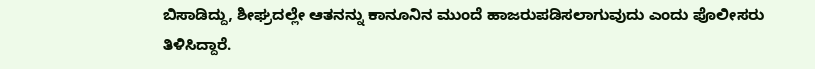ಬಿಸಾಡಿದ್ದು, ಶೀಘ್ರದಲ್ಲೇ ಆತನನ್ನು ಕಾನೂನಿನ ಮುಂದೆ ಹಾಜರುಪಡಿಸಲಾಗುವುದು ಎಂದು ಪೊಲೀಸರು ತಿಳಿಸಿದ್ದಾರೆ.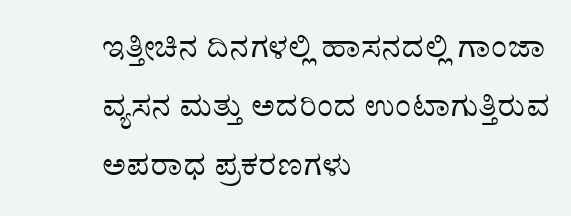ಇತ್ತೀಚಿನ ದಿನಗಳಲ್ಲಿ ಹಾಸನದಲ್ಲಿ ಗಾಂಜಾ ವ್ಯಸನ ಮತ್ತು ಅದರಿಂದ ಉಂಟಾಗುತ್ತಿರುವ ಅಪರಾಧ ಪ್ರಕರಣಗಳು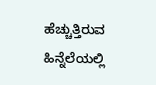ಹೆಚ್ಚುತ್ತಿರುವ ಹಿನ್ನೆಲೆಯಲ್ಲಿ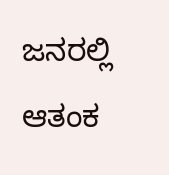ಜನರಲ್ಲಿ ಆತಂಕ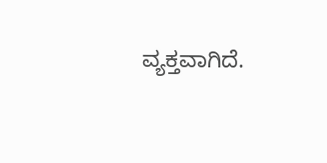ವ್ಯಕ್ತವಾಗಿದೆ.